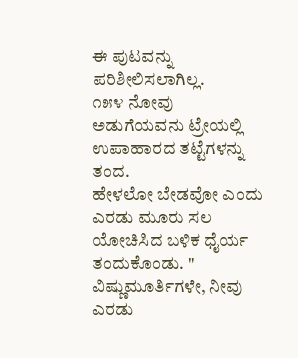ಈ ಪುಟವನ್ನು ಪರಿಶೀಲಿಸಲಾಗಿಲ್ಲ.
೧೫೪ ನೋವು
ಅಡುಗೆಯವನು ಟ್ರೇಯಲ್ಲಿ ಉಪಾಹಾರದ ತಟ್ಟೆಗಳನ್ನು ತಂದ.
ಹೇಳಲೋ ಬೇಡವೋ ಎಂದು ಎರಡು ಮೂರು ಸಲ ಯೋಚಿಸಿದ ಬಳಿಕ ಧೈರ್ಯ
ತಂದುಕೊಂಡು. " ವಿಷ್ಣುಮೂರ್ತಿಗಳೇ, ನೀವು ಎರಡು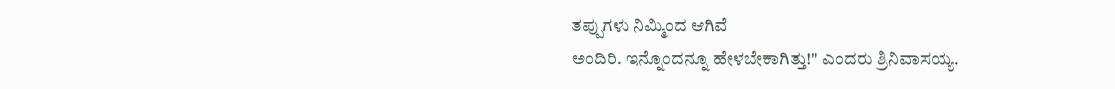ತಪ್ಪುಗಳು ನಿಮ್ಮಿಂದ ಆಗಿವೆ
ಅಂದಿರಿ. ಇನ್ನೊಂದನ್ನೂ ಹೇಳಬೇಕಾಗಿತ್ತು!" ಎಂದರು ಶ್ರಿನಿವಾಸಯ್ಯ.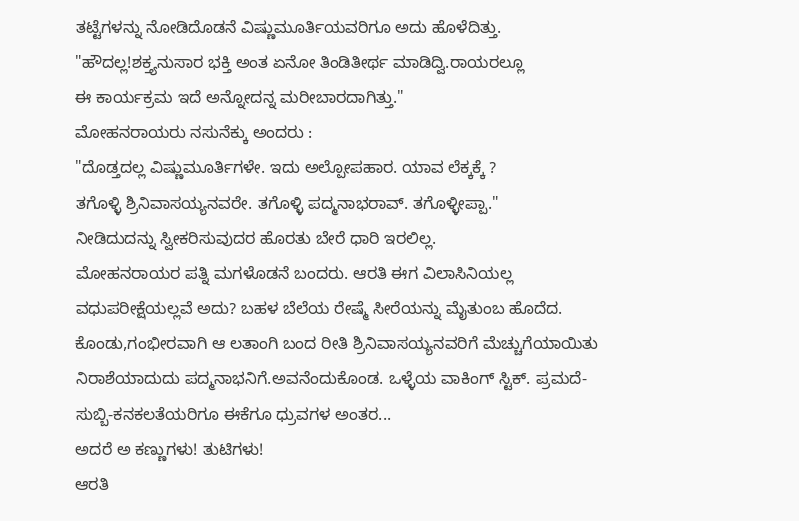ತಟ್ಟೆಗಳನ್ನು ನೋಡಿದೊಡನೆ ವಿಷ್ಣುಮೂರ್ತಿಯವರಿಗೂ ಅದು ಹೊಳೆದಿತ್ತು.
"ಹೌದಲ್ಲ!ಶಕ್ತ್ಯನುಸಾರ ಭಕ್ತಿ ಅಂತ ಏನೋ ತಿಂಡಿತೀರ್ಥ ಮಾಡಿದ್ವಿ.ರಾಯರಲ್ಲೂ
ಈ ಕಾರ್ಯಕ್ರಮ ಇದೆ ಅನ್ನೋದನ್ನ ಮರೀಬಾರದಾಗಿತ್ತು."
ಮೋಹನರಾಯರು ನಸುನೆಕ್ಕು ಅಂದರು :
"ದೊಡ್ತದಲ್ಲ ವಿಷ್ಣುಮೂರ್ತಿಗಳೇ. ಇದು ಅಲ್ಪೋಪಹಾರ. ಯಾವ ಲೆಕ್ಕಕ್ಕೆ ?
ತಗೊಳ್ಳಿ ಶ್ರಿನಿವಾಸಯ್ಯನವರೇ. ತಗೊಳ್ಳಿ ಪದ್ಮನಾಭರಾವ್. ತಗೊಳ್ಳೀಪ್ಪಾ."
ನೀಡಿದುದನ್ನು ಸ್ವೀಕರಿಸುವುದರ ಹೊರತು ಬೇರೆ ಧಾರಿ ಇರಲಿಲ್ಲ.
ಮೋಹನರಾಯರ ಪತ್ನಿ ಮಗಳೊಡನೆ ಬಂದರು. ಆರತಿ ಈಗ ವಿಲಾಸಿನಿಯಲ್ಲ
ವಧುಪರೀಕ್ಷೆಯಲ್ಲವೆ ಅದು? ಬಹಳ ಬೆಲೆಯ ರೇಷ್ಮೆ ಸೀರೆಯನ್ನು ಮೈತುಂಬ ಹೊದೆದ.
ಕೊಂಡು,ಗಂಭೀರವಾಗಿ ಆ ಲತಾಂಗಿ ಬಂದ ರೀತಿ ಶ್ರಿನಿವಾಸಯ್ಯನವರಿಗೆ ಮೆಚ್ಚುಗೆಯಾಯಿತು
ನಿರಾಶೆಯಾದುದು ಪದ್ಮನಾಭನಿಗೆ.ಅವನೆಂದುಕೊಂಡ. ಒಳ್ಳೆಯ ವಾಕಿಂಗ್ ಸ್ಟಿಕ್. ಪ್ರಮದೆ-
ಸುಬ್ಬಿ-ಕನಕಲತೆಯರಿಗೂ ಈಕೆಗೂ ಧ್ರುವಗಳ ಅಂತರ...
ಅದರೆ ಅ ಕಣ್ಣುಗಳು! ತುಟಿಗಳು!
ಆರತಿ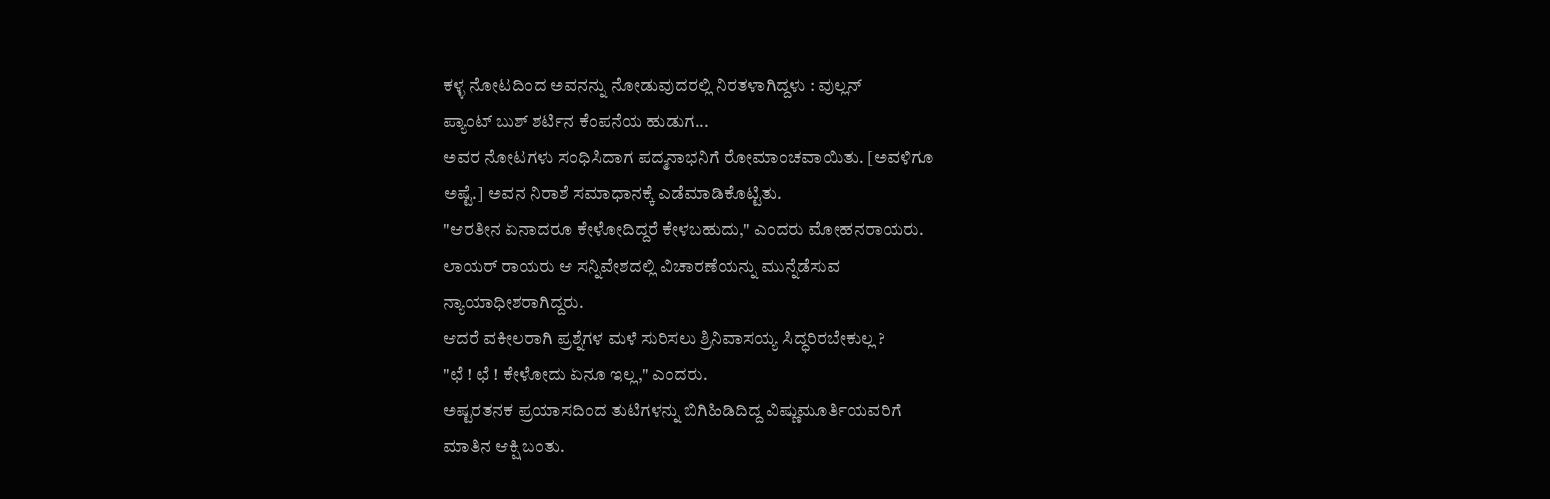ಕಳ್ಳ ನೋಟದಿಂದ ಅವನನ್ನು ನೋಡುವುದರಲ್ಲಿ ನಿರತಳಾಗಿದ್ದಳು : ವುಲ್ಲನ್
ಪ್ಯಾಂಟ್ ಬುಶ್ ಶರ್ಟಿನ ಕೆಂಪನೆಯ ಹುಡುಗ...
ಅವರ ನೋಟಗಳು ಸಂಧಿಸಿದಾಗ ಪದ್ಮನಾಭನಿಗೆ ರೋಮಾಂಚವಾಯಿತು. [ಅವಳಿಗೂ
ಅಷ್ಟೆ.] ಅವನ ನಿರಾಶೆ ಸಮಾಧಾನಕ್ಕೆ ಎಡೆಮಾಡಿಕೊಟ್ಟಿತು.
"ಆರತೀನ ಏನಾದರೂ ಕೇಳೋದಿದ್ದರೆ ಕೇಳಬಹುದು," ಎಂದರು ಮೋಹನರಾಯರು.
ಲಾಯರ್ ರಾಯರು ಆ ಸನ್ನಿವೇಶದಲ್ಲಿ ವಿಚಾರಣೆಯನ್ನು ಮುನ್ನೆಡೆಸುವ
ನ್ಯಾಯಾಧೀಶರಾಗಿದ್ದರು.
ಆದರೆ ವಕೀಲರಾಗಿ ಪ್ರಶ್ನೆಗಳ ಮಳೆ ಸುರಿಸಲು ಶ್ರಿನಿವಾಸಯ್ಯ ಸಿದ್ಧರಿರಬೇಕುಲ್ಲ ?
"ಛೆ ! ಛೆ ! ಕೇಳೋದು ಏನೂ ಇಲ್ಲ," ಎಂದರು.
ಅಷ್ಟರತನಕ ಪ್ರಯಾಸದಿಂದ ತುಟಿಗಳನ್ನು ಬಿಗಿಹಿಡಿದಿದ್ದ ವಿಷ್ಣುಮೂರ್ತಿಯವರಿಗೆ
ಮಾತಿನ ಆಕ್ಷಿ ಬಂತು.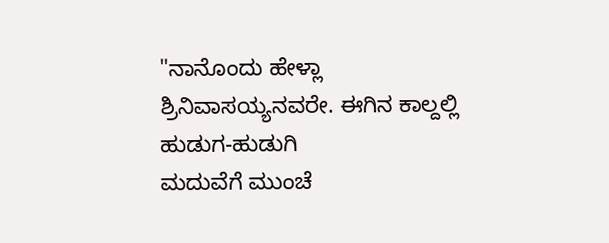"ನಾನೊಂದು ಹೇಳ್ಲಾ ಶ್ರಿನಿವಾಸಯ್ಯನವರೇ. ಈಗಿನ ಕಾಲ್ದಲ್ಲಿ ಹುಡುಗ-ಹುಡುಗಿ
ಮದುವೆಗೆ ಮುಂಚೆ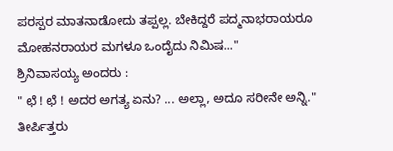ಪರಸ್ಪರ ಮಾತನಾಡೋದು ತಪ್ಪಲ್ಲ. ಬೇಕಿದ್ದರೆ ಪದ್ಮನಾಭರಾಯರೂ
ಮೋಹನರಾಯರ ಮಗಳೂ ಒಂದೈದು ನಿಮಿಷ..."
ಶ್ರಿನಿವಾಸಯ್ಯ ಅಂದರು :
" ಛೆ ! ಛೆ ! ಅದರ ಅಗತ್ಯ ಏನು? ... ಅಲ್ಲಾ, ಅದೂ ಸರೀನೇ ಅನ್ನಿ."
ತೀರ್ಪಿತ್ತರು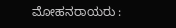ಮೋಹನರಾಯರು :